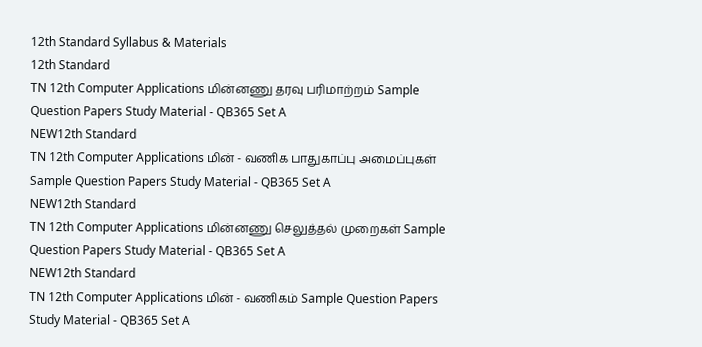12th Standard Syllabus & Materials
12th Standard
TN 12th Computer Applications மின்னணு தரவு பரிமாற்றம் Sample Question Papers Study Material - QB365 Set A
NEW12th Standard
TN 12th Computer Applications மின் - வணிக பாதுகாப்பு அமைப்புகள் Sample Question Papers Study Material - QB365 Set A
NEW12th Standard
TN 12th Computer Applications மின்னணு செலுத்தல் முறைகள் Sample Question Papers Study Material - QB365 Set A
NEW12th Standard
TN 12th Computer Applications மின் - வணிகம் Sample Question Papers Study Material - QB365 Set A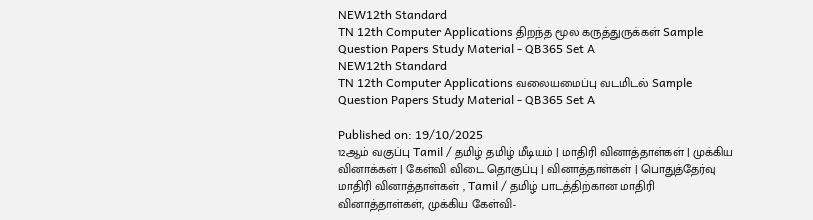NEW12th Standard
TN 12th Computer Applications திறந்த மூல கருத்துருக்கள் Sample Question Papers Study Material - QB365 Set A
NEW12th Standard
TN 12th Computer Applications வலையமைப்பு வடமிடல் Sample Question Papers Study Material - QB365 Set A

Published on: 19/10/2025
12ஆம் வகுப்பு Tamil / தமிழ் தமிழ் மீடியம் | மாதிரி வினாத்தாள்கள் | முக்கிய வினாக்கள் | கேள்வி விடை தொகுப்பு | வினாத்தாள்கள் | பொதுத்தேர்வு மாதிரி வினாத்தாள்கள் , Tamil / தமிழ் பாடத்திற்கான மாதிரி வினாத்தாள்கள், முக்கிய கேள்வி-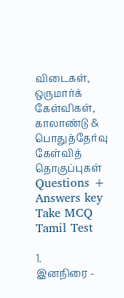விடைகள், ஒருமார்க் கேள்விகள், காலாண்டு & பொதுத்தேர்வு கேள்வித் தொகுப்புகள்
Questions + Answers key
Take MCQ Tamil Test

1.
இனநிரை -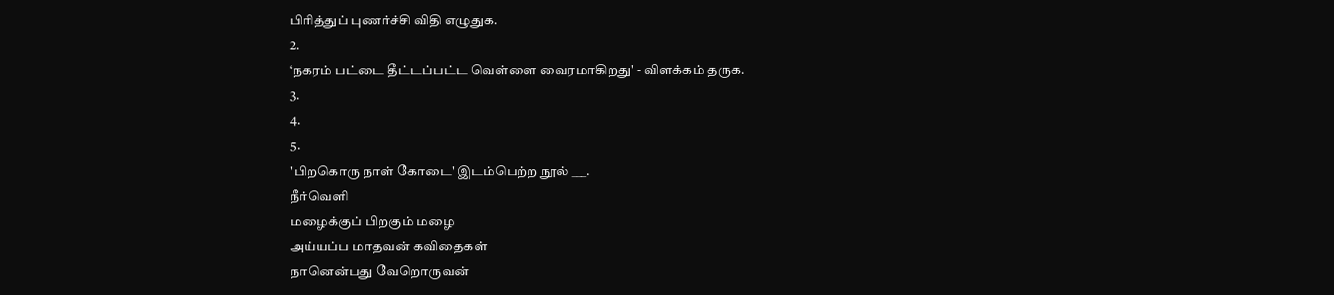பிரித்துப் புணர்ச்சி விதி எழுதுக.
2.
‘நகரம் பட்டை தீட்டப்பட்ட வெள்ளை வைரமாகிறது' - விளக்கம் தருக.
3.
4.
5.
'பிறகொரு நாள் கோடை' இடம்பெற்ற நூல் ___.
நீர்வெளி
மழைக்குப் பிறகும் மழை
அய்யப்ப மாதவன் கவிதைகள்
நானென்பது வேறொருவன்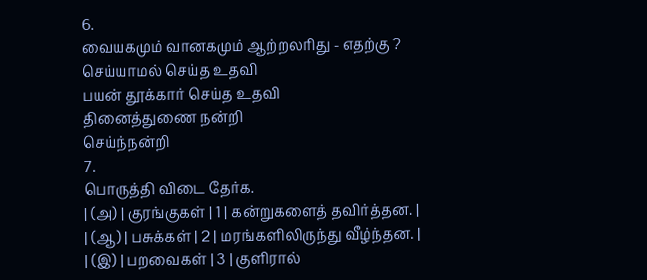6.
வையகமும் வானகமும் ஆற்றலரிது - எதற்கு ?
செய்யாமல் செய்த உதவி
பயன் தூக்கார் செய்த உதவி
தினைத்துணை நன்றி
செய்ந்நன்றி
7.
பொருத்தி விடை தேர்க.
| (அ) | குரங்குகள் | 1 | கன்றுகளைத் தவிர்த்தன. |
| (ஆ) | பசுக்கள் | 2 | மரங்களிலிருந்து வீழ்ந்தன. |
| (இ) | பறவைகள் | 3 | குளிரால்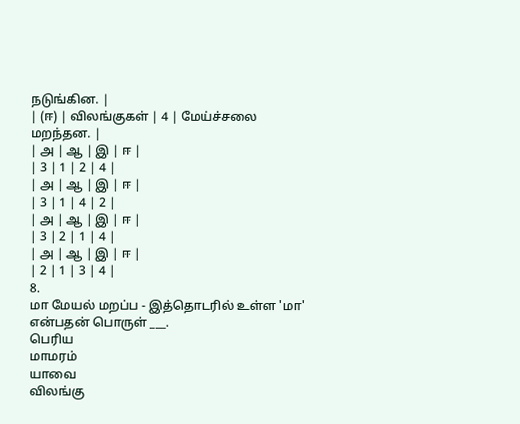நடுங்கின. |
| (ஈ) | விலங்குகள் | 4 | மேய்ச்சலை மறந்தன. |
| அ | ஆ | இ | ஈ |
| 3 | 1 | 2 | 4 |
| அ | ஆ | இ | ஈ |
| 3 | 1 | 4 | 2 |
| அ | ஆ | இ | ஈ |
| 3 | 2 | 1 | 4 |
| அ | ஆ | இ | ஈ |
| 2 | 1 | 3 | 4 |
8.
மா மேயல் மறப்ப - இத்தொடரில் உள்ள 'மா' என்பதன் பொருள் ___.
பெரிய
மாமரம்
யாவை
விலங்கு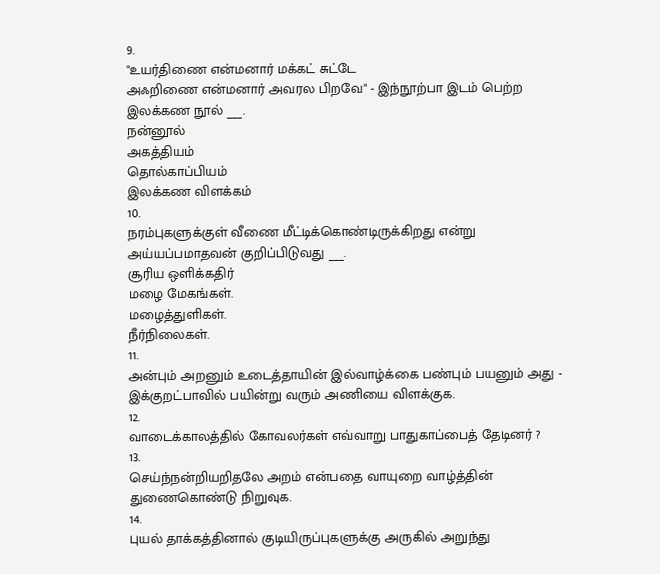9.
"உயர்திணை என்மனார் மக்கட் சுட்டே
அஃறிணை என்மனார் அவரல பிறவே" - இந்நூற்பா இடம் பெற்ற இலக்கண நூல் ___.
நன்னூல்
அகத்தியம்
தொல்காப்பியம்
இலக்கண விளக்கம்
10.
நரம்புகளுக்குள் வீணை மீட்டிக்கொண்டிருக்கிறது என்று அய்யப்பமாதவன் குறிப்பிடுவது ___.
சூரிய ஒளிக்கதிர்
மழை மேகங்கள்.
மழைத்துளிகள்.
நீர்நிலைகள்.
11.
அன்பும் அறனும் உடைத்தாயின் இல்வாழ்க்கை பண்பும் பயனும் அது - இக்குறட்பாவில் பயின்று வரும் அணியை விளக்குக.
12.
வாடைக்காலத்தில் கோவலர்கள் எவ்வாறு பாதுகாப்பைத் தேடினர் ?
13.
செய்ந்நன்றியறிதலே அறம் என்பதை வாயுறை வாழ்த்தின் துணைகொண்டு நிறுவுக.
14.
புயல் தாக்கத்தினால் குடியிருப்புகளுக்கு அருகில் அறுந்து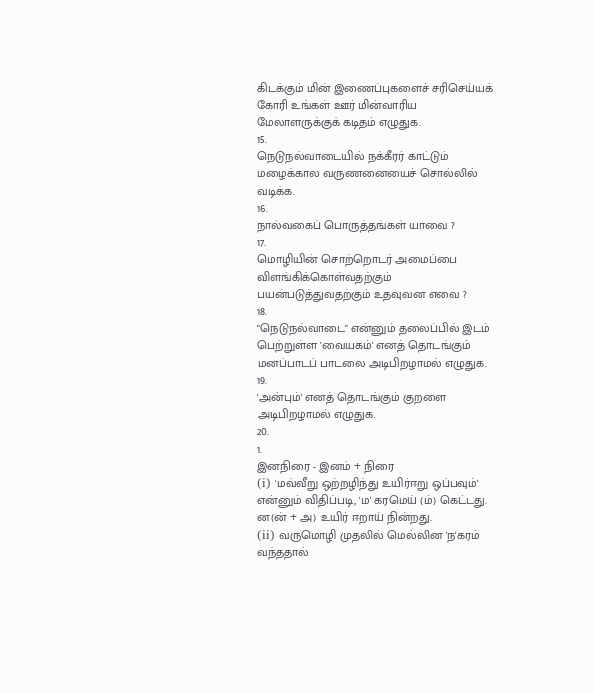கிடக்கும் மின் இணைப்புகளைச் சரிசெய்யக் கோரி உங்கள் ஊர் மின்வாரிய மேலாளருக்குக் கடிதம் எழுதுக.
15.
நெடுநல்வாடையில் நக்கீரர் காட்டும் மழைக்கால வருணனையைச் சொல்லில் வடிக்க.
16.
நால்வகைப் பொருத்தங்கள் யாவை ?
17.
மொழியின் சொற்றொடர் அமைப்பை விளங்கிக்கொள்வதற்கும் பயன்படுத்துவதற்கும் உதவுவன எவை ?
18.
"நெடுநல்வாடை" என்னும் தலைப்பில் இடம் பெற்றுள்ள 'வையகம்' எனத் தொடங்கும் மனப்பாடப் பாடலை அடிபிறழாமல் எழுதுக.
19.
'அன்பும்' எனத் தொடங்கும் குறளை அடிபிறழாமல் எழுதுக.
20.
1.
இனநிரை - இனம் + நிரை
(i) 'மவ்வீறு ஒற்றழிந்து உயிர்ஈறு ஒப்பவும்' என்னும் விதிப்படி, 'ம' கரமெய் (ம்) கெட்டது. ன(ன் + அ) உயிர் ஈறாய் நின்றது.
(ii) வருமொழி முதலில் மெல்லின 'ந'கரம் வந்ததால்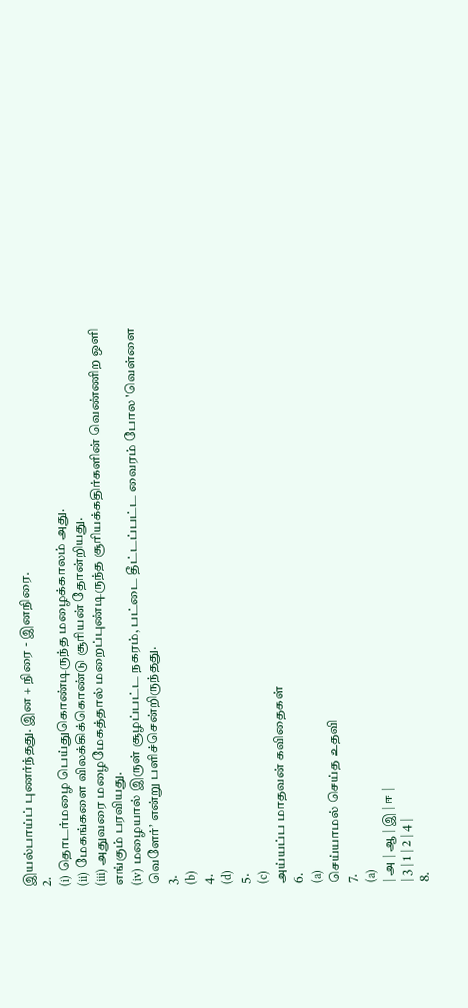இயல்பாய்ப் புணர்ந்தது. இன + நிரை - இனநிரை.
2.
(i) தொடர்மழை பெய்துகொண்டிருந்த மழைக்காலம் அது.
(ii) மேகங்களை விலக்கிக்கொண்டு சூரியன் தோன்றியது.
(iii) அதுவரை மழைமேகத்தால் மறைப்புண்டிருந்த சூரியக்கதிர்களின் வெண்ணிற ஒளி எங்கும் பரவியது.
(iv) மழையால் இருள் சூழப்பட்ட நகரம், பட்டை தீட்டப்பட்ட வைரம் போல 'வெள்ளை வெளேர்’ என்று பளிச்சென்றிருந்தது.
3.
(b)
4.
(d)
5.
(c)
அய்யப்ப மாதவன் கவிதைகள்
6.
(a)
செய்யாமல் செய்த உதவி
7.
(a)
| அ | ஆ | இ | ஈ |
| 3 | 1 | 2 | 4 |
8.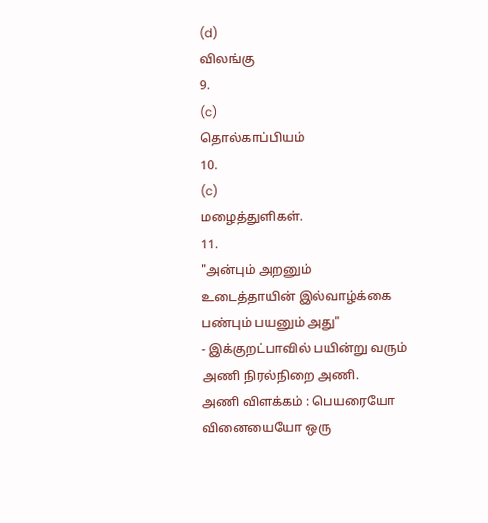(d)
விலங்கு
9.
(c)
தொல்காப்பியம்
10.
(c)
மழைத்துளிகள்.
11.
"அன்பும் அறனும் உடைத்தாயின் இல்வாழ்க்கை
பண்பும் பயனும் அது"
- இக்குறட்பாவில் பயின்று வரும் அணி நிரல்நிறை அணி.
அணி விளக்கம் : பெயரையோ வினையையோ ஒரு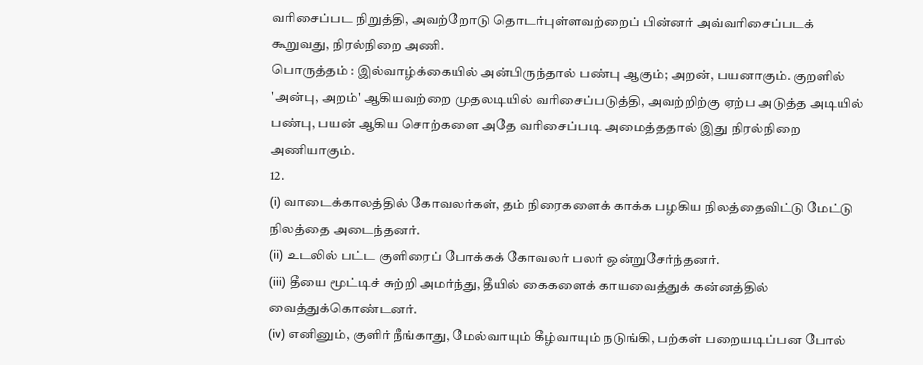வரிசைப்பட நிறுத்தி, அவற்றோடு தொடர்புள்ளவற்றைப் பின்னர் அவ்வரிசைப்படக் கூறுவது, நிரல்நிறை அணி.
பொருத்தம் : இல்வாழ்க்கையில் அன்பிருந்தால் பண்பு ஆகும்; அறன், பயனாகும். குறளில் 'அன்பு, அறம்' ஆகியவற்றை முதலடியில் வரிசைப்படுத்தி, அவற்றிற்கு ஏற்ப அடுத்த அடியில் பண்பு, பயன் ஆகிய சொற்களை அதே வரிசைப்படி அமைத்ததால் இது நிரல்நிறை அணியாகும்.
12.
(i) வாடைக்காலத்தில் கோவலர்கள், தம் நிரைகளைக் காக்க பழகிய நிலத்தைவிட்டு மேட்டு நிலத்தை அடைந்தனர்.
(ii) உடலில் பட்ட குளிரைப் போக்கக் கோவலர் பலர் ஒன்றுசேர்ந்தனர்.
(iii) தீயை மூட்டிச் சுற்றி அமர்ந்து, தீயில் கைகளைக் காயவைத்துக் கன்னத்தில் வைத்துக்கொண்டனர்.
(iv) எனினும், குளிர் நீங்காது, மேல்வாயும் கீழ்வாயும் நடுங்கி, பற்கள் பறையடிப்பன போல்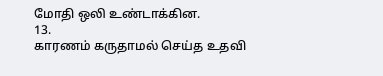மோதி ஒலி உண்டாக்கின.
13.
காரணம் கருதாமல் செய்த உதவி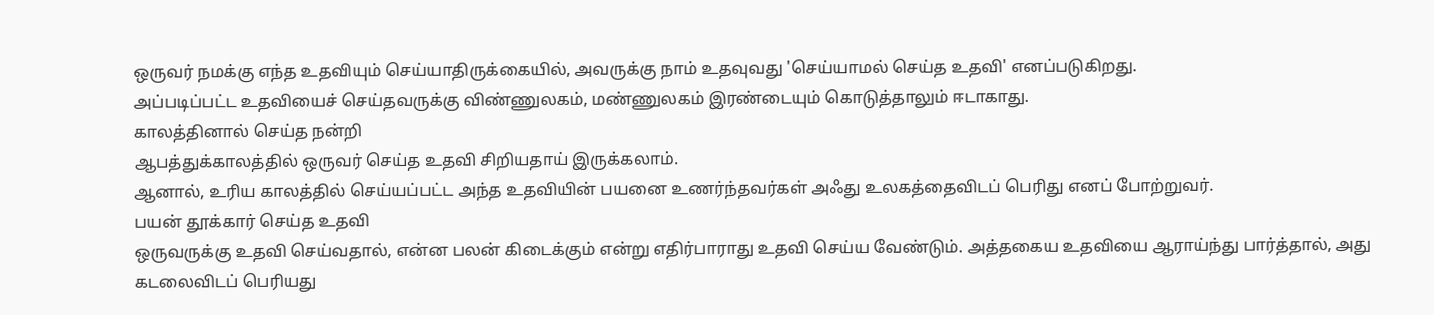ஒருவர் நமக்கு எந்த உதவியும் செய்யாதிருக்கையில், அவருக்கு நாம் உதவுவது 'செய்யாமல் செய்த உதவி' எனப்படுகிறது.
அப்படிப்பட்ட உதவியைச் செய்தவருக்கு விண்ணுலகம், மண்ணுலகம் இரண்டையும் கொடுத்தாலும் ஈடாகாது.
காலத்தினால் செய்த நன்றி
ஆபத்துக்காலத்தில் ஒருவர் செய்த உதவி சிறியதாய் இருக்கலாம்.
ஆனால், உரிய காலத்தில் செய்யப்பட்ட அந்த உதவியின் பயனை உணர்ந்தவர்கள் அஃது உலகத்தைவிடப் பெரிது எனப் போற்றுவர்.
பயன் தூக்கார் செய்த உதவி
ஒருவருக்கு உதவி செய்வதால், என்ன பலன் கிடைக்கும் என்று எதிர்பாராது உதவி செய்ய வேண்டும். அத்தகைய உதவியை ஆராய்ந்து பார்த்தால், அது கடலைவிடப் பெரியது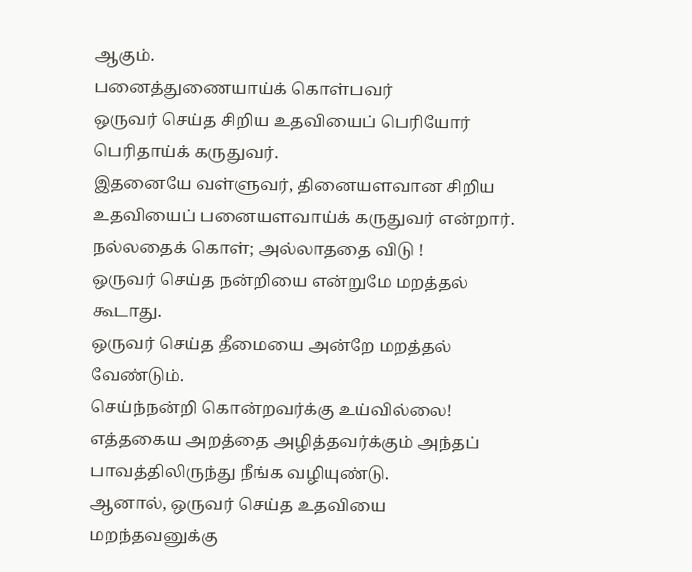ஆகும்.
பனைத்துணையாய்க் கொள்பவர்
ஒருவர் செய்த சிறிய உதவியைப் பெரியோர் பெரிதாய்க் கருதுவர்.
இதனையே வள்ளுவர், தினையளவான சிறிய உதவியைப் பனையளவாய்க் கருதுவர் என்றார்.
நல்லதைக் கொள்; அல்லாததை விடு !
ஒருவர் செய்த நன்றியை என்றுமே மறத்தல் கூடாது.
ஒருவர் செய்த தீமையை அன்றே மறத்தல் வேண்டும்.
செய்ந்நன்றி கொன்றவர்க்கு உய்வில்லை!
எத்தகைய அறத்தை அழித்தவர்க்கும் அந்தப் பாவத்திலிருந்து நீங்க வழியுண்டு.
ஆனால், ஒருவர் செய்த உதவியை மறந்தவனுக்கு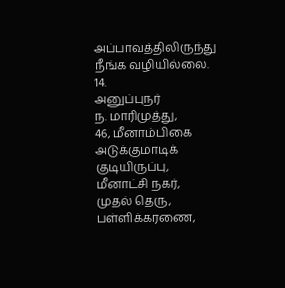அப்பாவத்திலிருந்து நீங்க வழியில்லை.
14.
அனுப்புநர்
ந. மாரிமுத்து,
46, மீனாம்பிகை அடுக்குமாடிக் குடியிருப்பு,
மீனாட்சி நகர், முதல் தெரு,
பள்ளிக்கரணை,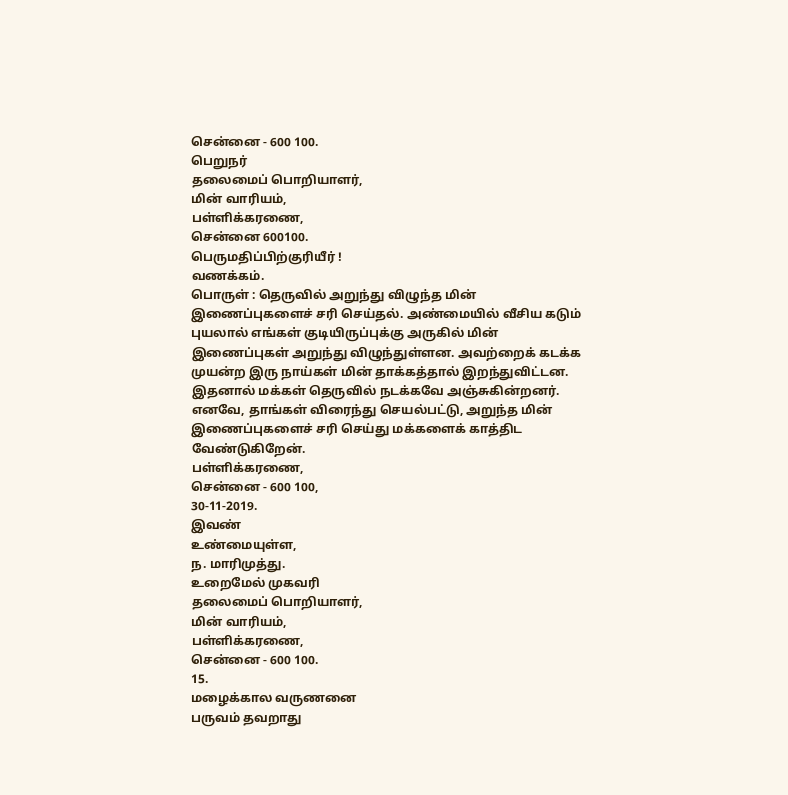சென்னை - 600 100.
பெறுநர்
தலைமைப் பொறியாளர்,
மின் வாரியம்,
பள்ளிக்கரணை,
சென்னை 600100.
பெருமதிப்பிற்குரியீர் !
வணக்கம்.
பொருள் : தெருவில் அறுந்து விழுந்த மின் இணைப்புகளைச் சரி செய்தல். அண்மையில் வீசிய கடும் புயலால் எங்கள் குடியிருப்புக்கு அருகில் மின் இணைப்புகள் அறுந்து விழுந்துள்ளன. அவற்றைக் கடக்க முயன்ற இரு நாய்கள் மின் தாக்கத்தால் இறந்துவிட்டன. இதனால் மக்கள் தெருவில் நடக்கவே அஞ்சுகின்றனர்.
எனவே, தாங்கள் விரைந்து செயல்பட்டு, அறுந்த மின் இணைப்புகளைச் சரி செய்து மக்களைக் காத்திட வேண்டுகிறேன்.
பள்ளிக்கரணை,
சென்னை - 600 100,
30-11-2019.
இவண்
உண்மையுள்ள,
ந. மாரிமுத்து.
உறைமேல் முகவரி
தலைமைப் பொறியாளர்,
மின் வாரியம்,
பள்ளிக்கரணை,
சென்னை - 600 100.
15.
மழைக்கால வருணனை
பருவம் தவறாது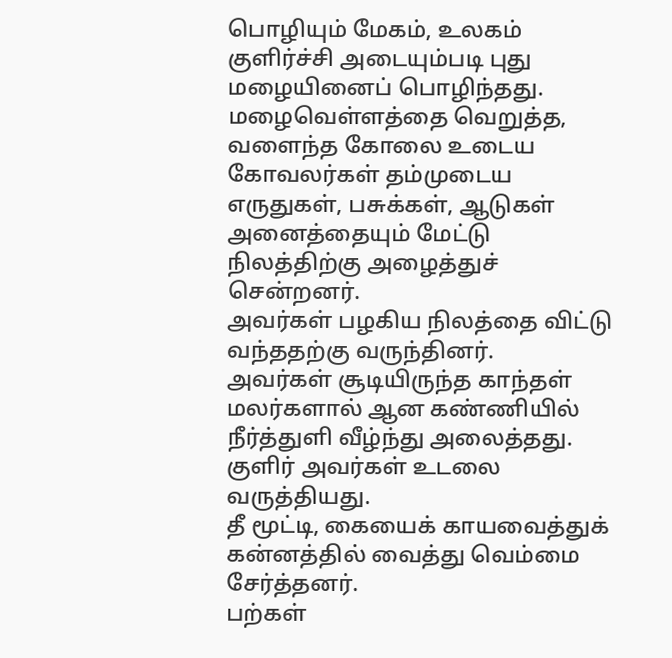பொழியும் மேகம், உலகம் குளிர்ச்சி அடையும்படி புது மழையினைப் பொழிந்தது.
மழைவெள்ளத்தை வெறுத்த, வளைந்த கோலை உடைய கோவலர்கள் தம்முடைய எருதுகள், பசுக்கள், ஆடுகள் அனைத்தையும் மேட்டு நிலத்திற்கு அழைத்துச் சென்றனர்.
அவர்கள் பழகிய நிலத்தை விட்டு வந்ததற்கு வருந்தினர்.
அவர்கள் சூடியிருந்த காந்தள் மலர்களால் ஆன கண்ணியில் நீர்த்துளி வீழ்ந்து அலைத்தது.
குளிர் அவர்கள் உடலை வருத்தியது.
தீ மூட்டி, கையைக் காயவைத்துக் கன்னத்தில் வைத்து வெம்மை சேர்த்தனர்.
பற்கள்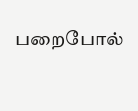பறைபோல்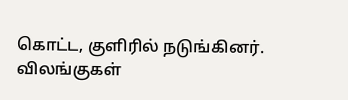கொட்ட, குளிரில் நடுங்கினர்.
விலங்குகள்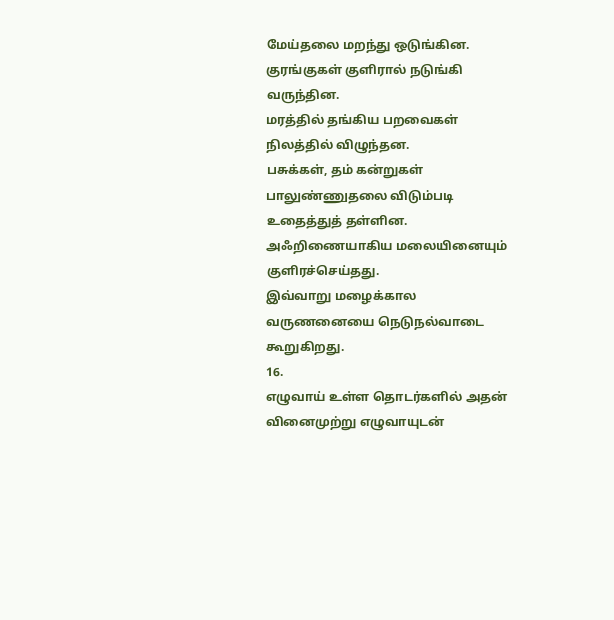மேய்தலை மறந்து ஒடுங்கின.
குரங்குகள் குளிரால் நடுங்கி வருந்தின.
மரத்தில் தங்கிய பறவைகள் நிலத்தில் விழுந்தன.
பசுக்கள், தம் கன்றுகள் பாலுண்ணுதலை விடும்படி உதைத்துத் தள்ளின.
அஃறிணையாகிய மலையினையும் குளிரச்செய்தது.
இவ்வாறு மழைக்கால வருணனையை நெடுநல்வாடை கூறுகிறது.
16.
எழுவாய் உள்ள தொடர்களில் அதன் வினைமுற்று எழுவாயுடன்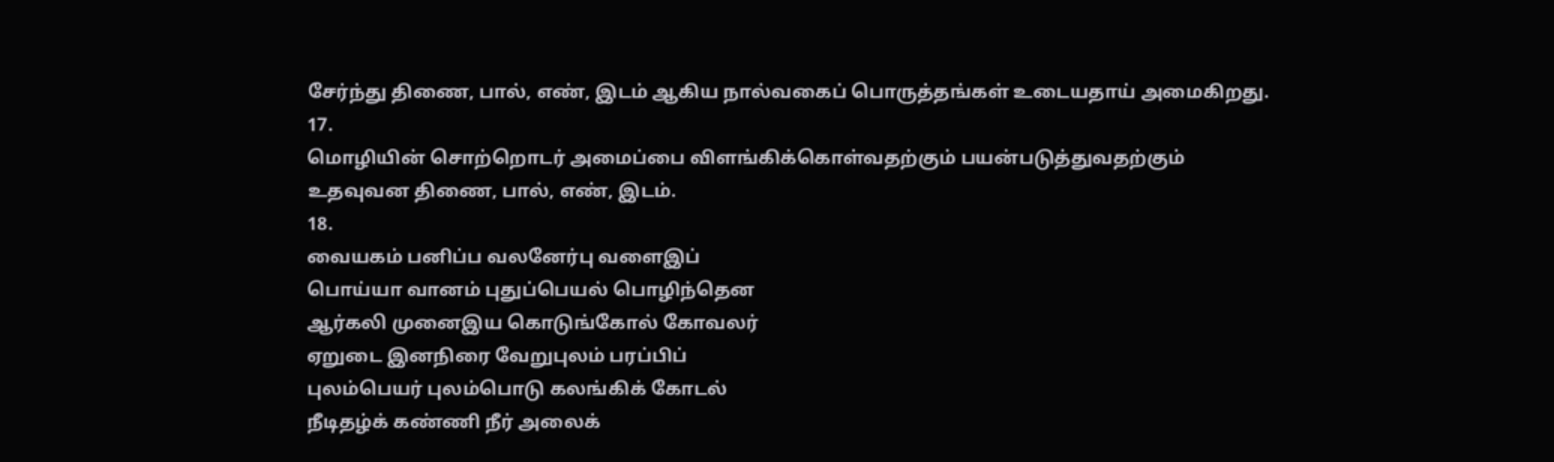சேர்ந்து திணை, பால், எண், இடம் ஆகிய நால்வகைப் பொருத்தங்கள் உடையதாய் அமைகிறது.
17.
மொழியின் சொற்றொடர் அமைப்பை விளங்கிக்கொள்வதற்கும் பயன்படுத்துவதற்கும் உதவுவன திணை, பால், எண், இடம்.
18.
வையகம் பனிப்ப வலனேர்பு வளைஇப்
பொய்யா வானம் புதுப்பெயல் பொழிந்தென
ஆர்கலி முனைஇய கொடுங்கோல் கோவலர்
ஏறுடை இனநிரை வேறுபுலம் பரப்பிப்
புலம்பெயர் புலம்பொடு கலங்கிக் கோடல்
நீடிதழ்க் கண்ணி நீர் அலைக்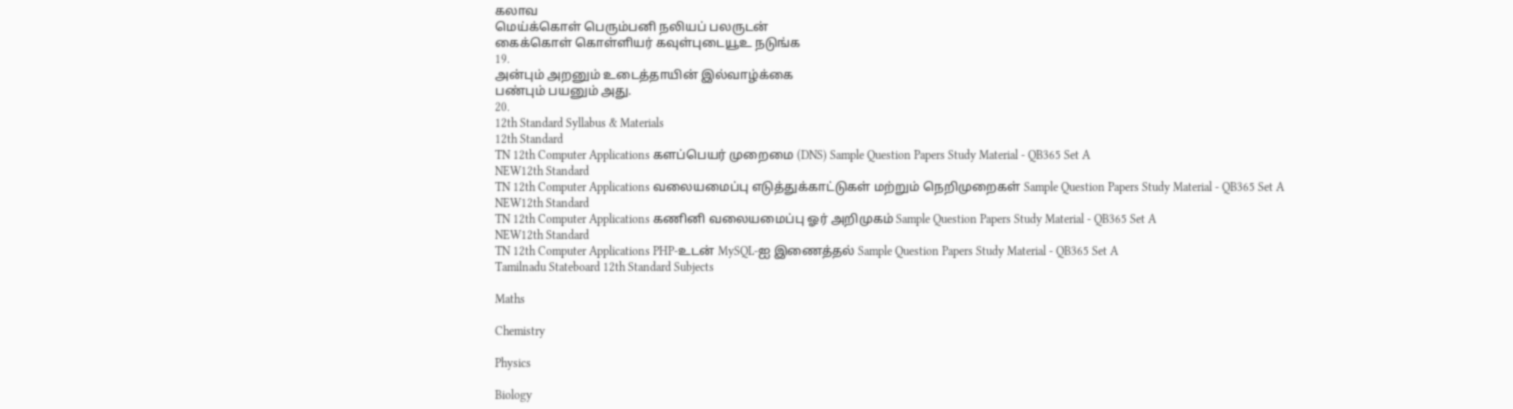கலாவ
மெய்க்கொள் பெரும்பனி நலியப் பலருடன்
கைக்கொள் கொள்ளியர் கவுள்புடையூஉ நடுங்க
19.
அன்பும் அறனும் உடைத்தாயின் இல்வாழ்க்கை
பண்பும் பயனும் அது.
20.
12th Standard Syllabus & Materials
12th Standard
TN 12th Computer Applications களப்பெயர் முறைமை (DNS) Sample Question Papers Study Material - QB365 Set A
NEW12th Standard
TN 12th Computer Applications வலையமைப்பு எடுத்துக்காட்டுகள் மற்றும் நெறிமுறைகள் Sample Question Papers Study Material - QB365 Set A
NEW12th Standard
TN 12th Computer Applications கணினி வலையமைப்பு ஓர் அறிமுகம் Sample Question Papers Study Material - QB365 Set A
NEW12th Standard
TN 12th Computer Applications PHP-உடன் MySQL-ஐ இணைத்தல் Sample Question Papers Study Material - QB365 Set A
Tamilnadu Stateboard 12th Standard Subjects

Maths

Chemistry

Physics

Biology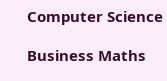Computer Science

Business Maths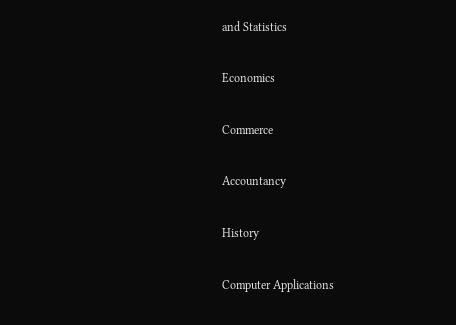and Statistics

Economics

Commerce

Accountancy

History

Computer Applications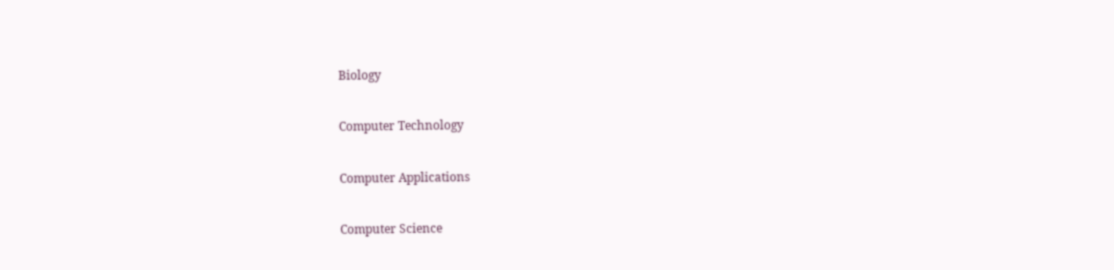Biology

Computer Technology

Computer Applications

Computer Science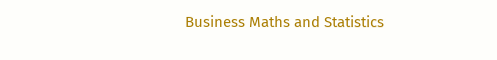Business Maths and Statistics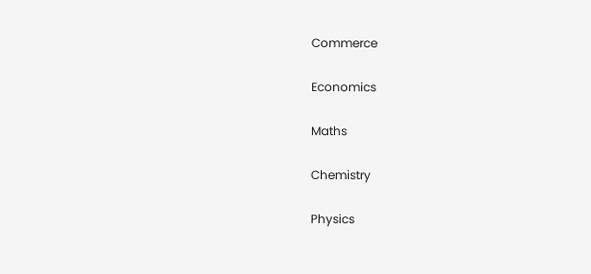Commerce

Economics

Maths

Chemistry

Physics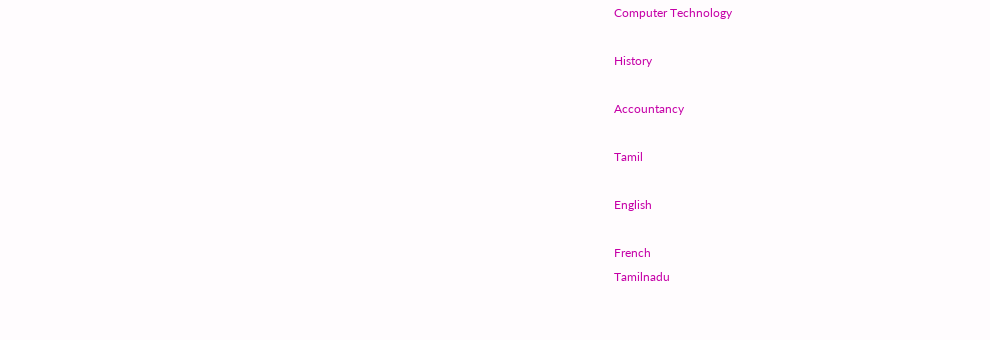Computer Technology

History

Accountancy

Tamil

English

French
Tamilnadu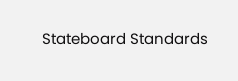Stateboard Standards